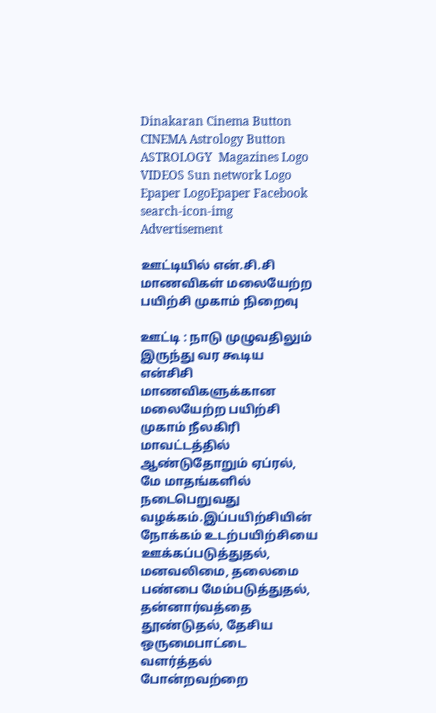Dinakaran Cinema Button CINEMA Astrology Button ASTROLOGY  Magazines Logo VIDEOS Sun network Logo Epaper LogoEpaper Facebook
search-icon-img
Advertisement

ஊட்டியில் என்.சி.சி மாணவிகள் மலையேற்ற பயிற்சி முகாம் நிறைவு

ஊட்டி : நாடு முழுவதிலும் இருந்து வர கூடிய என்சிசி மாணவிகளுக்கான மலையேற்ற பயிற்சி முகாம் நீலகிரி மாவட்டத்தில் ஆண்டுதோறும் ஏப்ரல், மே மாதங்களில் நடைபெறுவது வழக்கம்.இப்பயிற்சியின் நோக்கம் உடற்பயிற்சியை ஊக்கப்படுத்துதல், மனவலிமை, தலைமை பண்பை மேம்படுத்துதல், தன்னார்வத்தை தூண்டுதல், தேசிய ஒருமைபாட்டை வளர்த்தல் போன்றவற்றை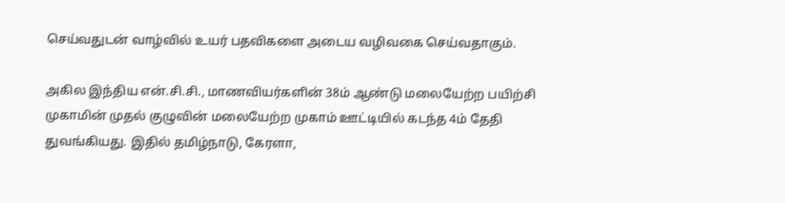செய்வதுடன் வாழ்வில் உயர் பதவிகளை அடைய வழிவகை செய்வதாகும்.

அகில இந்திய என்.சி.சி., மாணவியர்களின் 38ம் ஆண்டு மலையேற்ற பயிற்சி முகாமின் முதல் குழுவின் மலையேற்ற முகாம் ஊட்டியில் கடந்த 4ம் தேதி துவங்கியது. இதில் தமிழ்நாடு, கேரளா,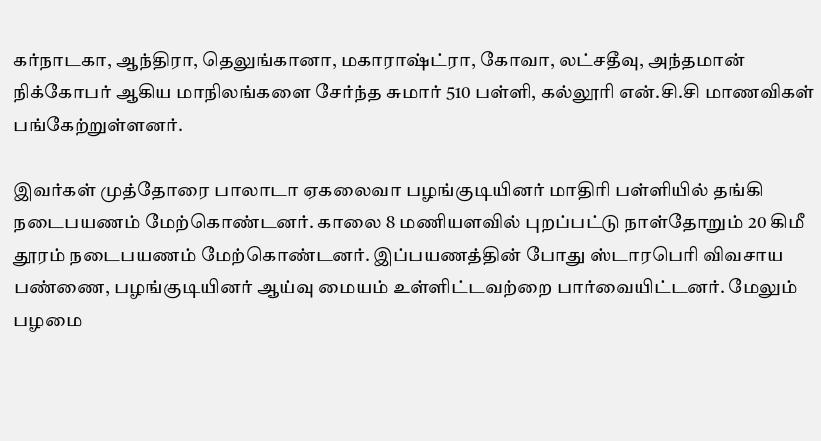கர்நாடகா, ஆந்திரா, தெலுங்கானா, மகாராஷ்ட்ரா, கோவா, லட்சதீவு, அந்தமான் நிக்கோபர் ஆகிய மாநிலங்களை சேர்ந்த சுமார் 510 பள்ளி, கல்லூரி என்.சி.சி மாணவிகள் பங்கேற்றுள்ளனர்.

இவர்கள் முத்தோரை பாலாடா ஏகலைவா பழங்குடியினர் மாதிரி பள்ளியில் தங்கி நடைபயணம் மேற்கொண்டனர். காலை 8 மணியளவில் புறப்பட்டு நாள்தோறும் 20 கிமீ தூரம் நடைபயணம் மேற்கொண்டனர். இப்பயணத்தின் போது ஸ்டாரபெரி விவசாய பண்ணை, பழங்குடியினர் ஆய்வு மையம் உள்ளிட்டவற்றை பார்வையிட்டனர். மேலும் பழமை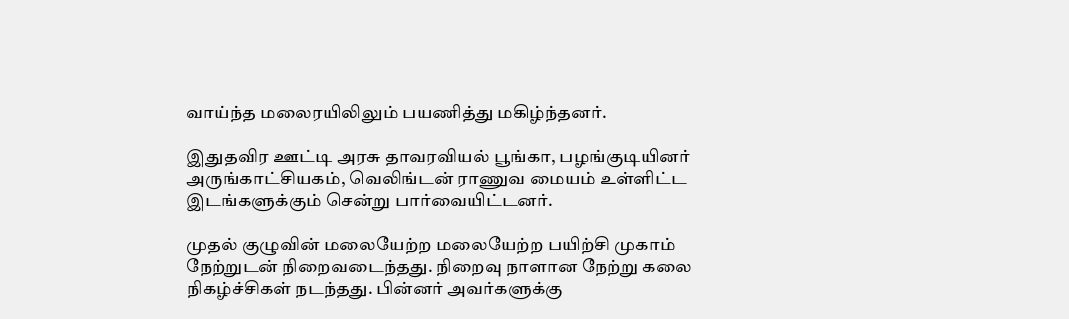வாய்ந்த மலைரயிலிலும் பயணித்து மகிழ்ந்தனர்.

இதுதவிர ஊட்டி அரசு தாவரவியல் பூங்கா, பழங்குடியினர் அருங்காட்சியகம், வெலிங்டன் ராணுவ மையம் உள்ளிட்ட இடங்களுக்கும் சென்று பார்வையிட்டனர்.

முதல் குழுவின் மலையேற்ற மலையேற்ற பயிற்சி முகாம் நேற்றுடன் நிறைவடைந்தது. நிறைவு நாளான நேற்று கலை நிகழ்ச்சிகள் நடந்தது. பின்னர் அவர்களுக்கு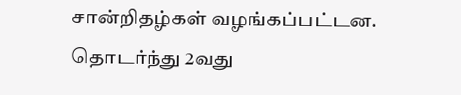சான்றிதழ்கள் வழங்கப்பட்டன. தொடர்ந்து 2வது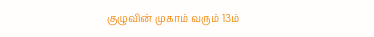குழுவின் முகாம் வரும் 13ம்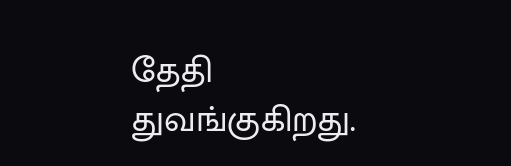தேதி துவங்குகிறது.